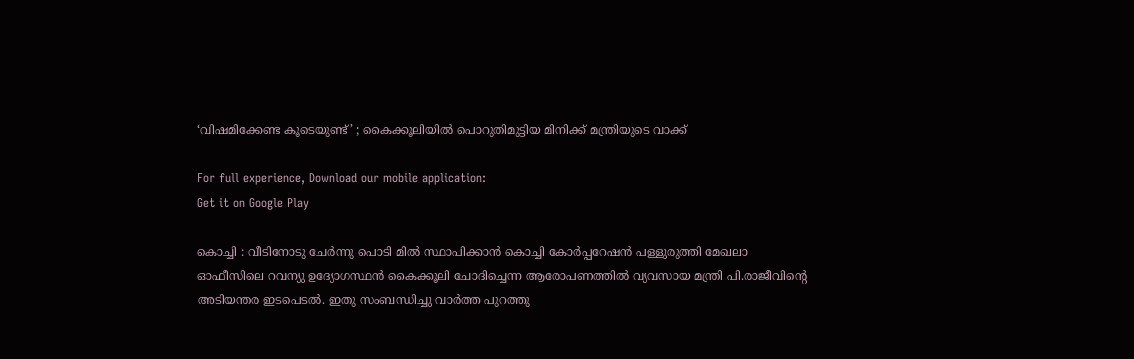‘വിഷമിക്കേണ്ട കൂടെയുണ്ട്’ ; കൈക്കൂലിയില്‍ പൊറുതിമുട്ടിയ മിനിക്ക് മന്ത്രിയുടെ വാക്ക്

For full experience, Download our mobile application:
Get it on Google Play

കൊച്ചി : വീടിനോടു ചേര്‍ന്നു പൊടി മില്‍ സ്ഥാപിക്കാന്‍ കൊച്ചി കോര്‍പ്പറേഷന്‍ പള്ളുരുത്തി മേഖലാ ഓഫീസിലെ റവന്യു ഉദ്യോഗസ്ഥന്‍ കൈക്കൂലി ചോദിച്ചെന്ന ആരോപണത്തില്‍ വ്യവസായ മന്ത്രി പി.രാജീവിന്റെ അടിയന്തര ഇടപെടല്‍. ഇതു സംബന്ധിച്ചു വാര്‍ത്ത പുറത്തു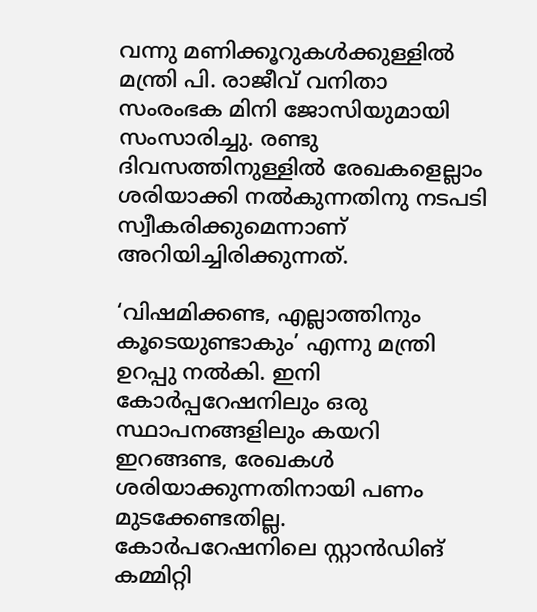വന്നു മണിക്കൂറുകള്‍ക്കുള്ളില്‍ മന്ത്രി പി. രാജീവ് വനിതാ സംരംഭക മിനി ജോസിയുമായി സംസാരിച്ചു. രണ്ടു ദിവസത്തിനുള്ളില്‍ രേഖകളെല്ലാം ശരിയാക്കി നല്‍കുന്നതിനു നടപടി സ്വീകരിക്കുമെന്നാണ് അറിയിച്ചിരിക്കുന്നത്.

‘വിഷമിക്കണ്ട, എല്ലാത്തിനും കൂടെയുണ്ടാകും’ എന്നു മന്ത്രി ഉറപ്പു നല്‍കി. ഇനി കോര്‍പ്പറേഷനിലും ഒരു സ്ഥാപനങ്ങളിലും കയറി ഇറങ്ങണ്ട, രേഖകള്‍ ശരിയാക്കുന്നതിനായി പണം മുടക്കേണ്ടതില്ല. കോര്‍പറേഷനിലെ സ്റ്റാന്‍ഡിങ് കമ്മിറ്റി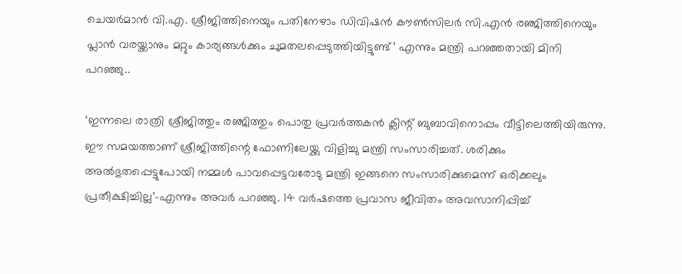ചെയര്‍മാന്‍ വി.എ. ശ്രീജിത്തിനെയും പതിനേഴാം ഡിവിഷന്‍ കൗണ്‍സിലര്‍ സി.എന്‍ രഞ്ജിത്തിനെയും പ്ലാന്‍ വരയ്ക്കാനും മറ്റും കാര്യങ്ങള്‍ക്കും ചുമതലപ്പെടുത്തിയിട്ടുണ്ട്’ എന്നും മന്ത്രി പറഞ്ഞതായി മിനി പറഞ്ഞു..

‘ഇന്നലെ രാത്രി ശ്രീജിത്തും രഞ്ജിത്തും പൊതു പ്രവര്‍ത്തകന്‍ ക്ലിന്റ് ബുബാവിനൊപ്പം വീട്ടിലെത്തിയിരുന്നു. ഈ സമയത്താണ് ശ്രീജിത്തിന്റെ ഫോണിലേയ്ക്കു വിളിച്ചു മന്ത്രി സംസാരിച്ചത്. ശരിക്കും അല്‍ഭുതപ്പെട്ടുപോയി നമ്മള്‍ പാവപ്പെട്ടവരോടു മന്ത്രി ഇങ്ങനെ സംസാരിക്കുമെന്ന് ഒരിക്കലും പ്രതീക്ഷിച്ചില്ല’-എന്നും അവര്‍ പറഞ്ഞു. 14 വര്‍ഷത്തെ പ്രവാസ ജീവിതം അവസാനിപ്പിച്ച്‌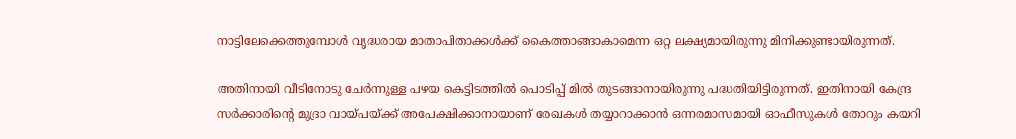നാട്ടിലേക്കെത്തുമ്പോള്‍ വൃദ്ധരായ മാതാപിതാക്കള്‍ക്ക് കൈത്താങ്ങാകാമെന്ന ഒറ്റ ലക്ഷ്യമായിരുന്നു മിനിക്കുണ്ടായിരുന്നത്.

അതിനായി വീടിനോടു ചേര്‍ന്നുള്ള പഴയ കെട്ടിടത്തില്‍ പൊടിപ്പ് മില്‍ തുടങ്ങാനായിരുന്നു പദ്ധതിയിട്ടിരുന്നത്. ഇതിനായി കേന്ദ്ര സര്‍ക്കാരിന്റെ മുദ്രാ വായ്പയ്‌ക്ക് അപേക്ഷിക്കാനായാണ് രേഖകള്‍ തയ്യാറാക്കാന്‍ ഒന്നരമാസമായി ഓഫീസുകള്‍ തോറും കയറി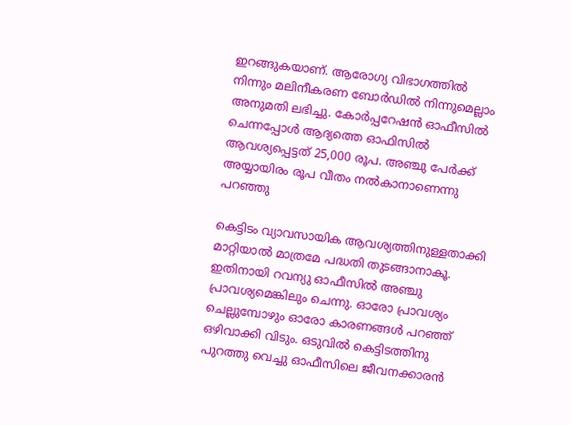ഇറങ്ങുകയാണ്. ആരോഗ്യ വിഭാഗത്തില്‍ നിന്നും മലിനീകരണ ബോര്‍ഡില്‍ നിന്നുമെല്ലാം അനുമതി ലഭിച്ചു. കോര്‍പ്പറേഷന്‍ ഓഫീസില്‍ ചെന്നപ്പോള്‍ ആദ്യത്തെ ഓഫിസില്‍ ആവശ്യപ്പെട്ടത് 25,000 രൂപ. അഞ്ചു പേര്‍ക്ക് അയ്യായിരം രൂപ വീതം നല്‍കാനാണെന്നു പറഞ്ഞു

കെട്ടിടം വ്യാവസായിക ആവശ്യത്തിനുള്ളതാക്കി മാറ്റിയാല്‍ മാത്രമേ പദ്ധതി തുടങ്ങാനാകൂ. ഇതിനായി റവന്യു ഓഫീസില്‍ അഞ്ചു പ്രാവശ്യമെങ്കിലും ചെന്നു. ഓരോ പ്രാവശ്യം ചെല്ലുമ്പോഴും ഓരോ കാരണങ്ങള്‍ പറഞ്ഞ് ഒഴിവാക്കി വിടും. ഒടുവില്‍ കെട്ടിടത്തിനു പുറത്തു വെച്ചു ഓഫീസിലെ ജീവനക്കാരന്‍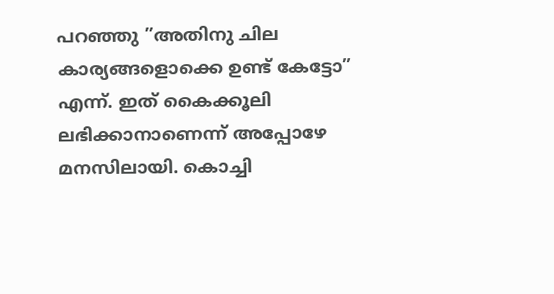പറഞ്ഞു ”അതിനു ചില കാര്യങ്ങളൊക്കെ ഉണ്ട് കേട്ടോ” എന്ന്. ഇത് കൈക്കൂലി ലഭിക്കാനാണെന്ന് അപ്പോഴേ മനസിലായി. കൊച്ചി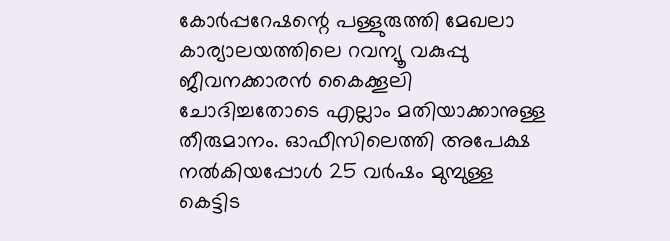കോര്‍പ്പറേഷന്റെ പള്ളുരുത്തി മേഖലാ കാര്യാലയത്തിലെ റവന്യൂ വകുപ്പു ജീവനക്കാരന്‍ കൈക്കൂലി ചോദിച്ചതോടെ എല്ലാം മതിയാക്കാനുള്ള തീരുമാനം. ഓഫീസിലെത്തി അപേക്ഷ നല്‍കിയപ്പോള്‍ 25 വര്‍ഷം മുമ്പുള്ള കെട്ടിട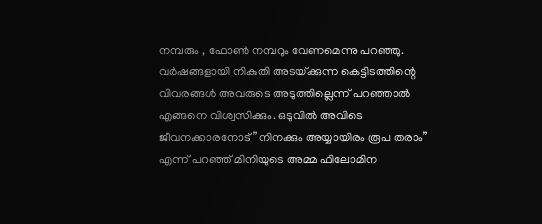നമ്പരും , ഫോണ്‍ നമ്പറും വേണമെന്നു പറഞ്ഞു. വര്‍ഷങ്ങളായി നികുതി അടയ്‌ക്കുന്ന കെട്ടിടത്തിന്റെ വിവരങ്ങള്‍ അവരുടെ അടുത്തില്ലെന്ന് പറഞ്ഞാല്‍ എങ്ങനെ വിശ്വസിക്കും. ഒടുവില്‍ അവിടെ ജീവനക്കാരനോട് ”നിനക്കും അയ്യായിരം രൂപ തരാം” എന്ന് പറഞ്ഞ് മിനിയുടെ അമ്മ ഫിലോമിന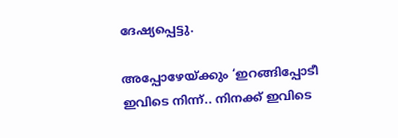ദേഷ്യപ്പെട്ടു.

അപ്പോഴേയ്‌ക്കും ‘ഇറങ്ങിപ്പോടീ ഇവിടെ നിന്ന്.. നിനക്ക് ഇവിടെ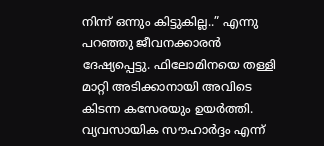നിന്ന് ഒന്നും കിട്ടുകില്ല..” എന്നു പറഞ്ഞു ജീവനക്കാരന്‍ ദേഷ്യപ്പെട്ടു. ഫിലോമിനയെ തള്ളി മാറ്റി അടിക്കാനായി അവിടെ കിടന്ന കസേരയും ഉയര്‍ത്തി. വ്യവസായിക സൗഹാര്‍ദ്ദം എന്ന്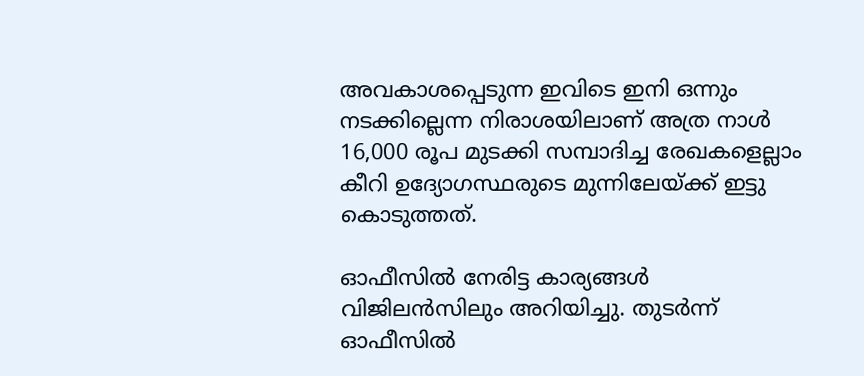അവകാശപ്പെടുന്ന ഇവിടെ ഇനി ഒന്നും നടക്കില്ലെന്ന നിരാശയിലാണ് അത്ര നാള്‍ 16,000 രൂപ മുടക്കി സമ്പാദിച്ച രേഖകളെല്ലാം കീറി ഉദ്യോഗസ്ഥരുടെ മുന്നിലേയ്‌ക്ക് ഇട്ടു കൊടുത്തത്.

ഓഫീസില്‍ നേരിട്ട കാര്യങ്ങള്‍ വിജിലന്‍സിലും അറിയിച്ചു. തുടര്‍ന്ന് ഓഫീസില്‍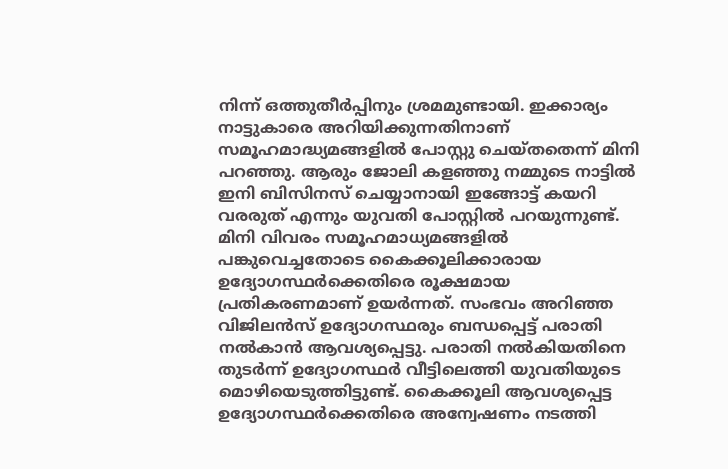നിന്ന് ഒത്തുതീര്‍പ്പിനും ശ്രമമുണ്ടായി. ഇക്കാര്യം നാട്ടുകാരെ അറിയിക്കുന്നതിനാണ് സമൂഹമാദ്ധ്യമങ്ങളില്‍ പോസ്റ്റു ചെയ്തതെന്ന് മിനി പറഞ്ഞു. ആരും ജോലി കളഞ്ഞു നമ്മുടെ നാട്ടില്‍ ഇനി ബിസിനസ് ചെയ്യാനായി ഇങ്ങോട്ട് കയറി വരരുത് എന്നും യുവതി പോസ്റ്റില്‍ പറയുന്നുണ്ട്. മിനി വിവരം സമൂഹമാധ്യമങ്ങളില്‍ പങ്കുവെച്ചതോടെ കൈക്കൂലിക്കാരായ ഉദ്യോഗസ്ഥര്‍ക്കെതിരെ രൂക്ഷമായ പ്രതികരണമാണ് ഉയര്‍ന്നത്. സംഭവം അറിഞ്ഞ വിജിലന്‍സ് ഉദ്യോഗസ്ഥരും ബന്ധപ്പെട്ട് പരാതി നല്‍കാന്‍ ആവശ്യപ്പെട്ടു. പരാതി നല്‍കിയതിനെ തുടര്‍ന്ന് ഉദ്യോഗസ്ഥര്‍ വീട്ടിലെത്തി യുവതിയുടെ മൊഴിയെടുത്തിട്ടുണ്ട്. കൈക്കൂലി ആവശ്യപ്പെട്ട ഉദ്യോഗസ്ഥര്‍ക്കെതിരെ അന്വേഷണം നടത്തി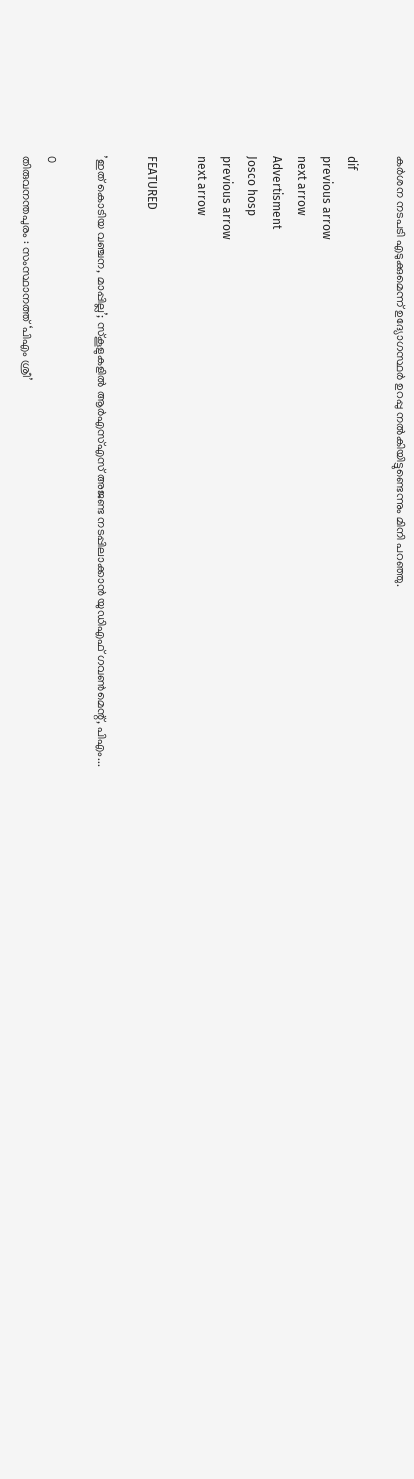കര്‍ശന നടപടി എടുക്കുമെന്ന് ഉദ്യോഗസ്ഥര്‍ ഉറപ്പു നല്‍കിയിട്ടുണ്ടെന്നും മിനി പറഞ്ഞു.

dif
previous arrow
next arrow
Advertisment
Josco hosp
previous arrow
next arrow

FEATURED

’ഇത് കൊടിയ വഞ്ചന, മാപ്പില്ല’; സ്കൂളുകളിൽ ആർഎസ്എസ് അജണ്ട നടപ്പിലാക്കാൻ യുഡിഎഫ് ഗവൺമെന്റ്, പിഎം...

0
തിരുവനന്തപുരം : സംസ്ഥാനത്ത് ‘പിഎം ശ്രീ’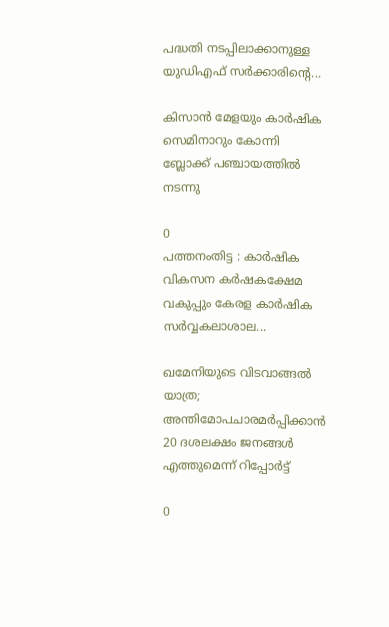പദ്ധതി നടപ്പിലാക്കാനുള്ള യുഡിഎഫ് സർക്കാരിന്റെ...

കിസാൻ മേളയും കാർഷിക സെമിനാറും കോന്നി ബ്ലോക്ക് പഞ്ചായത്തില്‍ നടന്നു

0
പത്തനംതിട്ട : കാർഷിക വികസന കർഷകക്ഷേമ വകുപ്പും കേരള കാർഷിക സർവ്വകലാശാല...

ഖമേനിയുടെ വിടവാങ്ങൽ യാത്ര; അന്തിമോപചാരമർപ്പിക്കാൻ 20 ദശലക്ഷം ജനങ്ങൾ എത്തുമെന്ന് റിപ്പോർട്ട്

0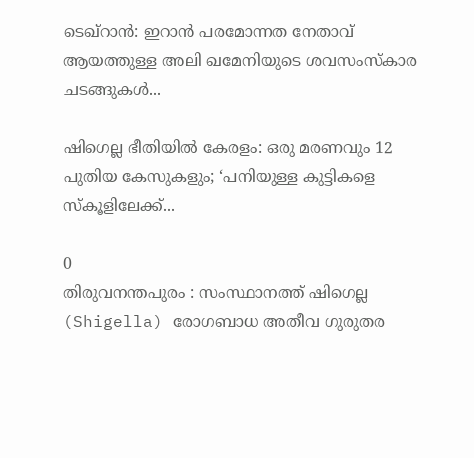ടെഖ്റാൻ: ഇറാൻ പരമോന്നത നേതാവ് ആയത്തുള്ള അലി ഖമേനിയുടെ ശവസംസ്കാര ചടങ്ങുകൾ...

ഷിഗെല്ല ഭീതിയിൽ കേരളം: ഒരു മരണവും 12 പുതിയ കേസുകളും; ‘പനിയുള്ള കുട്ടികളെ സ്കൂളിലേക്ക്...

0
തിരുവനന്തപുരം : സംസ്ഥാനത്ത് ഷിഗെല്ല (Shigella) രോഗബാധ അതീവ ഗുരുതര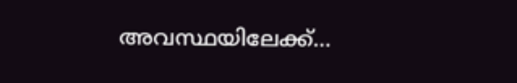അവസ്ഥയിലേക്ക്...